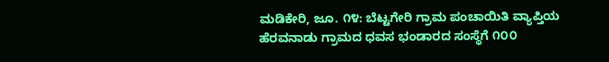ಮಡಿಕೇರಿ, ಜೂ. ೧೪: ಬೆಟ್ಟಗೇರಿ ಗ್ರಾಮ ಪಂಚಾಯಿತಿ ವ್ಯಾಪ್ತಿಯ ಹೆರವನಾಡು ಗ್ರಾಮದ ಧವಸ ಭಂಡಾರದ ಸಂಸ್ಥೆಗೆ ೧೦೦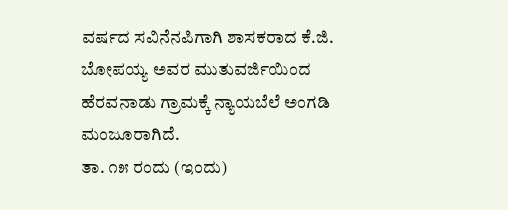ವರ್ಷದ ಸವಿನೆನಪಿಗಾಗಿ ಶಾಸಕರಾದ ಕೆ.ಜಿ. ಬೋಪಯ್ಯ ಅವರ ಮುತುವರ್ಜಿಯಿಂದ ಹೆರವನಾಡು ಗ್ರಾಮಕ್ಕೆ ನ್ಯಾಯಬೆಲೆ ಅಂಗಡಿ ಮಂಜೂರಾಗಿದೆ.
ತಾ. ೧೫ ರಂದು (ಇಂದು)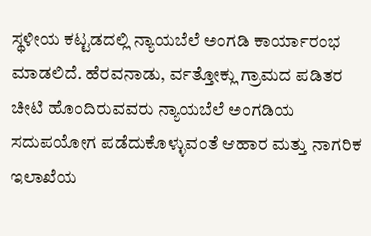ಸ್ಥಳೀಯ ಕಟ್ಟಡದಲ್ಲಿ ನ್ಯಾಯಬೆಲೆ ಅಂಗಡಿ ಕಾರ್ಯಾರಂಭ ಮಾಡಲಿದೆ. ಹೆರವನಾಡು, ರ್ವತ್ತೋಕ್ಲು ಗ್ರಾಮದ ಪಡಿತರ ಚೀಟಿ ಹೊಂದಿರುವವರು ನ್ಯಾಯಬೆಲೆ ಅಂಗಡಿಯ ಸದುಪಯೋಗ ಪಡೆದುಕೊಳ್ಳುವಂತೆ ಆಹಾರ ಮತ್ತು ನಾಗರಿಕ ಇಲಾಖೆಯ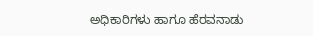ಅಧಿಕಾರಿಗಳು ಹಾಗೂ ಹೆರವನಾಡು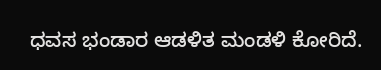ಧವಸ ಭಂಡಾರ ಆಡಳಿತ ಮಂಡಳಿ ಕೋರಿದೆ.